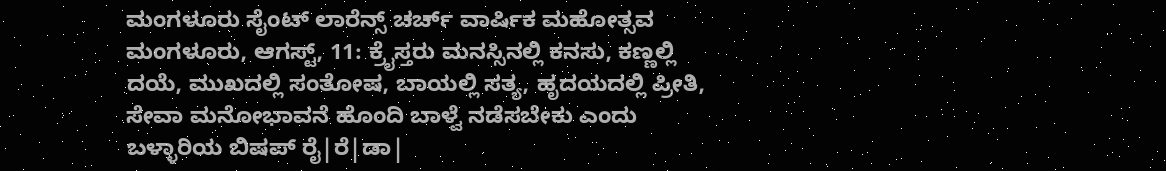ಮಂಗಳೂರು ಸೈಂಟ್ ಲಾರೆನ್ಸ್ ಚರ್ಚ್ ವಾರ್ಷಿಕ ಮಹೋತ್ಸವ
ಮಂಗಳೂರು, ಆಗಸ್ಟ್, 11: ಕ್ರೈಸ್ತರು ಮನಸ್ಸಿನಲ್ಲಿ ಕನಸು, ಕಣ್ಣಲ್ಲಿ ದಯೆ, ಮುಖದಲ್ಲಿ ಸಂತೋಷ, ಬಾಯಲ್ಲಿ ಸತ್ಯ, ಹೃದಯದಲ್ಲಿ ಪ್ರೀತಿ, ಸೇವಾ ಮನೋಭಾವನೆ ಹೊಂದಿ ಬಾಳ್ವೆ ನಡೆಸಬೇಕು ಎಂದು ಬಳ್ಳಾರಿಯ ಬಿಷಪ್ ರೈ|ರೆ|ಡಾ|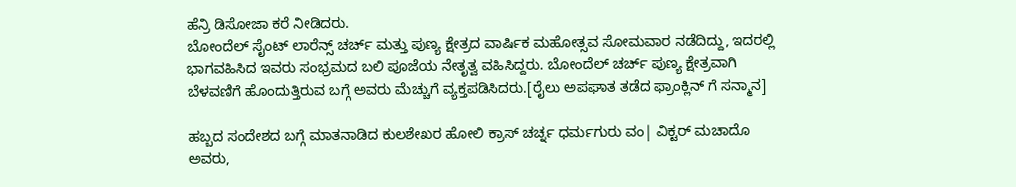ಹೆನ್ರಿ ಡಿಸೋಜಾ ಕರೆ ನೀಡಿದರು.
ಬೋಂದೆಲ್ ಸೈಂಟ್ ಲಾರೆನ್ಸ್ ಚರ್ಚ್ ಮತ್ತು ಪುಣ್ಯ ಕ್ಷೇತ್ರದ ವಾರ್ಷಿಕ ಮಹೋತ್ಸವ ಸೋಮವಾರ ನಡೆದಿದ್ದು, ಇದರಲ್ಲಿ ಭಾಗವಹಿಸಿದ ಇವರು ಸಂಭ್ರಮದ ಬಲಿ ಪೂಜೆಯ ನೇತೃತ್ವ ವಹಿಸಿದ್ದರು. ಬೋಂದೆಲ್ ಚರ್ಚ್ ಪುಣ್ಯ ಕ್ಷೇತ್ರವಾಗಿ ಬೆಳವಣಿಗೆ ಹೊಂದುತ್ತಿರುವ ಬಗ್ಗೆ ಅವರು ಮೆಚ್ಚುಗೆ ವ್ಯಕ್ತಪಡಿಸಿದರು.[ರೈಲು ಅಪಘಾತ ತಡೆದ ಫ್ರಾಂಕ್ಲಿನ್ ಗೆ ಸನ್ಮಾನ]

ಹಬ್ಬದ ಸಂದೇಶದ ಬಗ್ಗೆ ಮಾತನಾಡಿದ ಕುಲಶೇಖರ ಹೋಲಿ ಕ್ರಾಸ್ ಚರ್ಚ್ನ ಧರ್ಮಗುರು ವಂ| ವಿಕ್ಟರ್ ಮಚಾದೊ ಅವರು,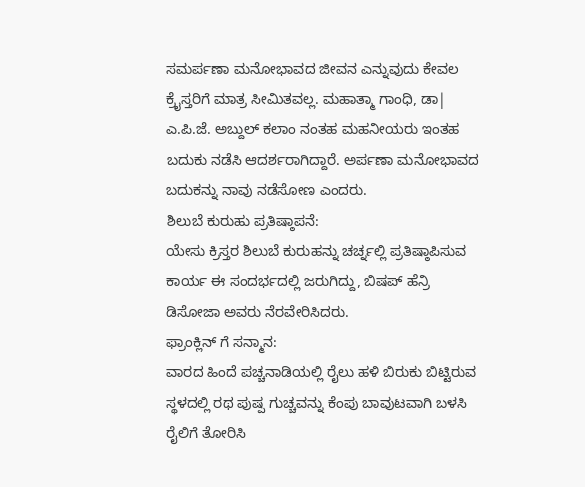ಸಮರ್ಪಣಾ ಮನೋಭಾವದ ಜೀವನ ಎನ್ನುವುದು ಕೇವಲ ಕ್ರೈಸ್ತರಿಗೆ ಮಾತ್ರ ಸೀಮಿತವಲ್ಲ. ಮಹಾತ್ಮಾ ಗಾಂಧಿ, ಡಾ| ಎ.ಪಿ.ಜೆ. ಅಬ್ದುಲ್ ಕಲಾಂ ನಂತಹ ಮಹನೀಯರು ಇಂತಹ ಬದುಕು ನಡೆಸಿ ಆದರ್ಶರಾಗಿದ್ದಾರೆ. ಅರ್ಪಣಾ ಮನೋಭಾವದ ಬದುಕನ್ನು ನಾವು ನಡೆಸೋಣ ಎಂದರು.
ಶಿಲುಬೆ ಕುರುಹು ಪ್ರತಿಷ್ಠಾಪನೆ:
ಯೇಸು ಕ್ರಿಸ್ತರ ಶಿಲುಬೆ ಕುರುಹನ್ನು ಚರ್ಚ್ನಲ್ಲಿ ಪ್ರತಿಷ್ಠಾಪಿಸುವ ಕಾರ್ಯ ಈ ಸಂದರ್ಭದಲ್ಲಿ ಜರುಗಿದ್ದು, ಬಿಷಪ್ ಹೆನ್ರಿ ಡಿಸೋಜಾ ಅವರು ನೆರವೇರಿಸಿದರು.
ಫ್ರಾಂಕ್ಲಿನ್ ಗೆ ಸನ್ಮಾನ:
ವಾರದ ಹಿಂದೆ ಪಚ್ಚನಾಡಿಯಲ್ಲಿ ರೈಲು ಹಳಿ ಬಿರುಕು ಬಿಟ್ಟಿರುವ ಸ್ಥಳದಲ್ಲಿ ರಥ ಪುಷ್ಪ ಗುಚ್ಚವನ್ನು ಕೆಂಪು ಬಾವುಟವಾಗಿ ಬಳಸಿ ರೈಲಿಗೆ ತೋರಿಸಿ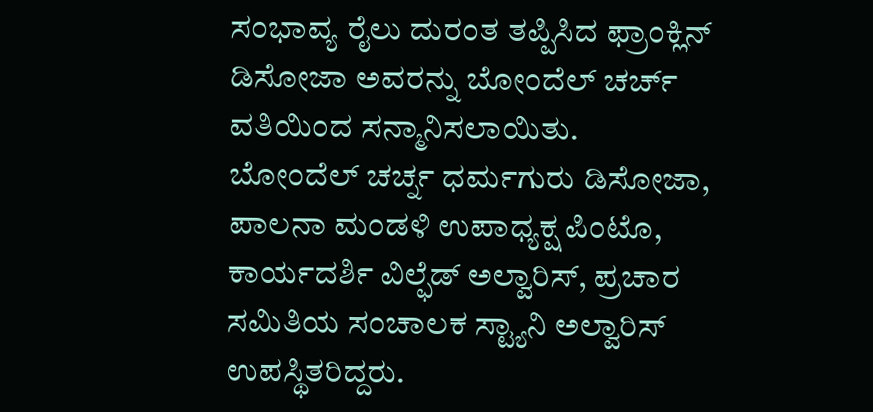ಸಂಭಾವ್ಯ ರೈಲು ದುರಂತ ತಪ್ಪಿಸಿದ ಫ್ರಾಂಕ್ಲಿನ್ ಡಿಸೋಜಾ ಅವರನ್ನು ಬೋಂದೆಲ್ ಚರ್ಚ್ ವತಿಯಿಂದ ಸನ್ಮಾನಿಸಲಾಯಿತು.
ಬೋಂದೆಲ್ ಚರ್ಚ್ನ ಧರ್ಮಗುರು ಡಿಸೋಜಾ, ಪಾಲನಾ ಮಂಡಳಿ ಉಪಾಧ್ಯಕ್ಷ ಪಿಂಟೊ, ಕಾರ್ಯದರ್ಶಿ ವಿಲ್ಫೆಡ್ ಅಲ್ವಾರಿಸ್, ಪ್ರಚಾರ ಸಮಿತಿಯ ಸಂಚಾಲಕ ಸ್ಟ್ಯಾನಿ ಅಲ್ವಾರಿಸ್ ಉಪಸ್ಥಿತರಿದ್ದರು.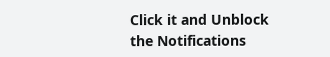Click it and Unblock the Notifications